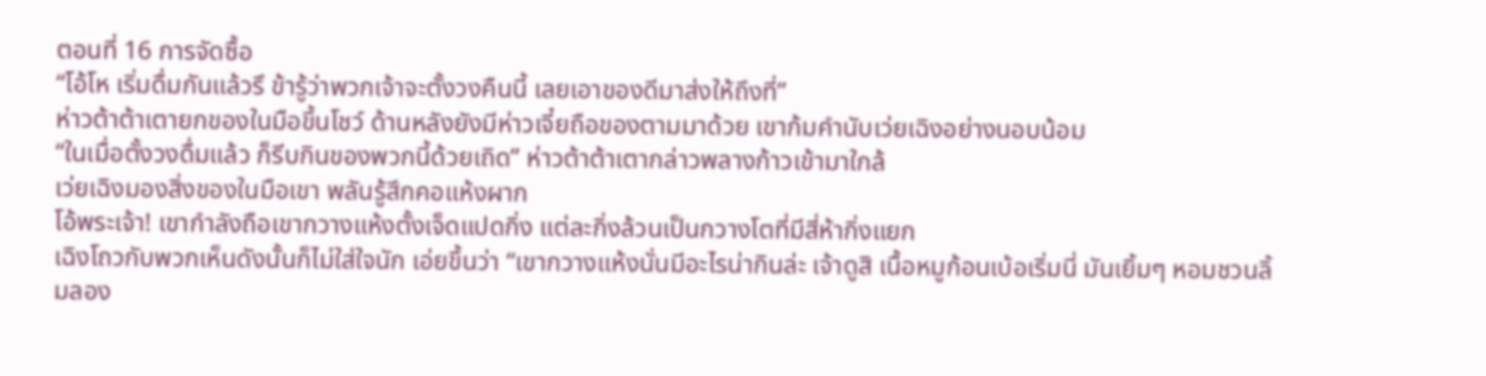ตอนที่ 16 การจัดซื้อ
“โอ้โห เริ่มดื่มกันแล้วรึ ข้ารู้ว่าพวกเจ้าจะตั้งวงคืนนี้ เลยเอาของดีมาส่งให้ถึงที่”
ห่าวต้าต้าเตายกของในมือขึ้นโชว์ ด้านหลังยังมีห่าวเจี๋ยถือของตามมาด้วย เขาก้มคำนับเว่ยเฉิงอย่างนอบน้อม
“ในเมื่อตั้งวงดื่มแล้ว ก็รีบกินของพวกนี้ด้วยเถิด” ห่าวต้าต้าเตากล่าวพลางก้าวเข้ามาใกล้
เว่ยเฉิงมองสิ่งของในมือเขา พลันรู้สึกคอแห้งผาก
โอ้พระเจ้า! เขากำลังถือเขากวางแห้งตั้งเจ็ดแปดกิ่ง แต่ละกิ่งล้วนเป็นกวางโตที่มีสี่ห้ากิ่งแยก
เฉิงโถวกับพวกเห็นดังนั้นก็ไม่ใส่ใจนัก เอ่ยขึ้นว่า “เขากวางแห้งนั่นมีอะไรน่ากินล่ะ เจ้าดูสิ เนื้อหมูก้อนเบ้อเริ่มนี่ มันเยิ้มๆ หอมชวนลิ้มลอง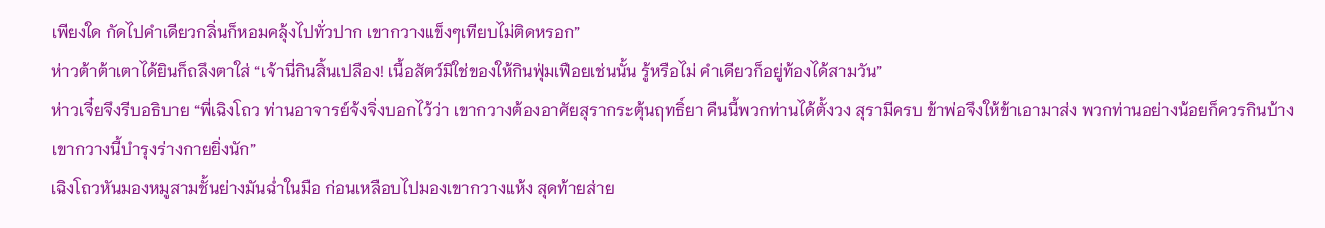เพียงใด กัดไปคำเดียวกลิ่นก็หอมคลุ้งไปทั่วปาก เขากวางแข็งๆเทียบไม่ติดหรอก”
ห่าวต้าต้าเตาได้ยินก็ถลึงตาใส่ “เจ้านี่กินสิ้นเปลือง! เนื้อสัตว์มิใช่ของให้กินฟุ่มเฟือยเช่นนั้น รู้หรือไม่ คำเดียวก็อยู่ท้องได้สามวัน”
ห่าวเจี๋ยจึงรีบอธิบาย “พี่เฉิงโถว ท่านอาจารย์จ้งจิ่งบอกไว้ว่า เขากวางต้องอาศัยสุรากระตุ้นฤทธิ์ยา คืนนี้พวกท่านได้ตั้งวง สุรามีครบ ข้าพ่อจึงให้ข้าเอามาส่ง พวกท่านอย่างน้อยก็ควรกินบ้าง เขากวางนี้บำรุงร่างกายยิ่งนัก”
เฉิงโถวหันมองหมูสามชั้นย่างมันฉ่ำในมือ ก่อนเหลือบไปมองเขากวางแห้ง สุดท้ายส่าย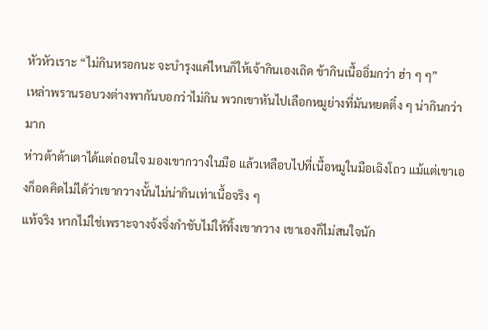หัวหัวเราะ “ไม่กินหรอกนะ จะบำรุงแค่ไหนก็ให้เจ้ากินเองเถิด ข้ากินเนื้ออิ่มกว่า ฮ่า ๆ ๆ”
เหล่าพรานรอบวงต่างพากันบอกว่าไม่กิน พวกเขาหันไปเลือกหมูย่างที่มันหยดติ๋ง ๆ น่ากินกว่ามาก
ห่าวต้าต้าเตาได้แต่ถอนใจ มองเขากวางในมือ แล้วเหลือบไปที่เนื้อหมูในมือเฉิงโถว แม้แต่เขาเองก็อดคิดไม่ได้ว่าเขากวางนั้นไม่น่ากินเท่าเนื้อจริง ๆ
แท้จริง หากไม่ใช่เพราะจางจ้งจิ่งกำชับไม่ให้ทิ้งเขากวาง เขาเองก็ไม่สนใจนัก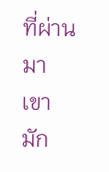ที่ผ่านมาเขามัก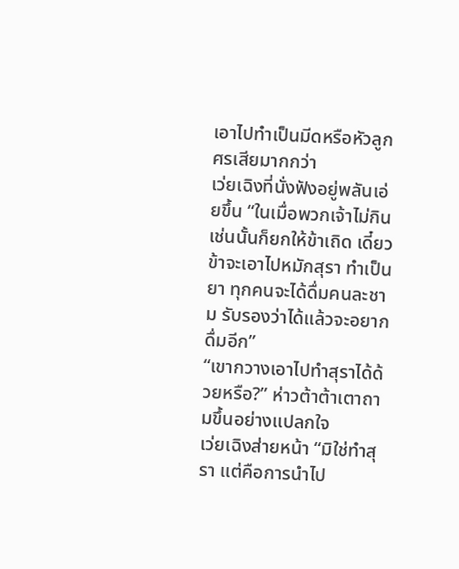เอาไปทำเป็นมีดหรือหัวลูกศรเสียมากกว่า
เว่ยเฉิงที่นั่งฟังอยู่พลันเอ่ยขึ้น “ในเมื่อพวกเจ้าไม่กิน เช่นนั้นก็ยกให้ข้าเถิด เดี๋ยวข้าจะเอาไปหมักสุรา ทำเป็นยา ทุกคนจะได้ดื่มคนละชาม รับรองว่าได้แล้วจะอยากดื่มอีก”
“เขากวางเอาไปทำสุราได้ด้วยหรือ?” ห่าวต้าต้าเตาถามขึ้นอย่างแปลกใจ
เว่ยเฉิงส่ายหน้า “มิใช่ทำสุรา แต่คือการนำไป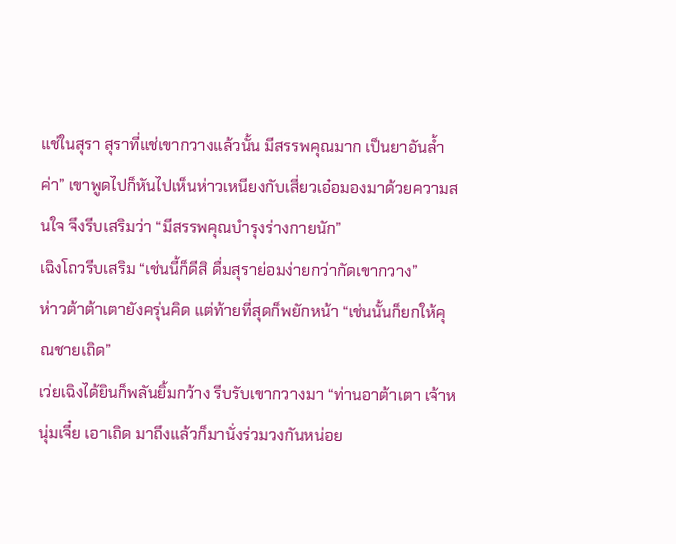แช่ในสุรา สุราที่แช่เขากวางแล้วนั้น มีสรรพคุณมาก เป็นยาอันล้ำค่า” เขาพูดไปก็หันไปเห็นห่าวเหนียงกับเสี่ยวเอ๋อมองมาด้วยความสนใจ จึงรีบเสริมว่า “มีสรรพคุณบำรุงร่างกายนัก”
เฉิงโถวรีบเสริม “เช่นนี้ก็ดีสิ ดื่มสุราย่อมง่ายกว่ากัดเขากวาง”
ห่าวต้าต้าเตายังครุ่นคิด แต่ท้ายที่สุดก็พยักหน้า “เช่นนั้นก็ยกให้คุณชายเถิด”
เว่ยเฉิงได้ยินก็พลันยิ้มกว้าง รีบรับเขากวางมา “ท่านอาต้าเตา เจ้าหนุ่มเจี๋ย เอาเถิด มาถึงแล้วก็มานั่งร่วมวงกันหน่อย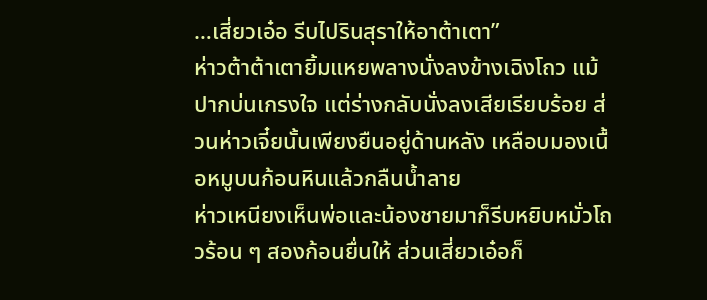…เสี่ยวเอ๋อ รีบไปรินสุราให้อาต้าเตา”
ห่าวต้าต้าเตายิ้มแหยพลางนั่งลงข้างเฉิงโถว แม้ปากบ่นเกรงใจ แต่ร่างกลับนั่งลงเสียเรียบร้อย ส่วนห่าวเจี๋ยนั้นเพียงยืนอยู่ด้านหลัง เหลือบมองเนื้อหมูบนก้อนหินแล้วกลืนน้ำลาย
ห่าวเหนียงเห็นพ่อและน้องชายมาก็รีบหยิบหมั่วโถวร้อน ๆ สองก้อนยื่นให้ ส่วนเสี่ยวเอ๋อก็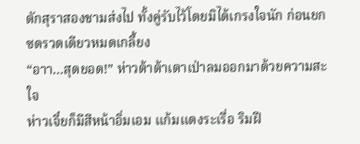ตักสุราสองชามส่งไป ทั้งคู่รับไว้โดยมิได้เกรงใจนัก ก่อนยกซดรวดเดียวหมดเกลี้ยง
“อาา…สุดยอด!” ห่าวต้าต้าเตาเป่าลมออกมาด้วยความสะใจ
ห่าวเจี๋ยก็มีสีหน้าอิ่มเอม แก้มแดงระเรื่อ ริมฝี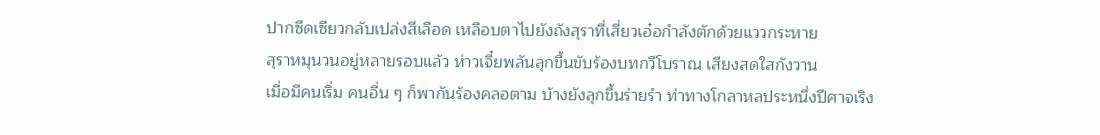ปากซีดเซียวกลับเปล่งสีเลือด เหลือบตาไปยังถังสุราที่เสี่ยวเอ๋อกำลังตักด้วยแววกระหาย
สุราหมุนวนอยู่หลายรอบแล้ว ห่าวเจี๋ยพลันลุกขึ้นขับร้องบทกวีโบราณ เสียงสดใสกังวาน
เมื่อมีคนเริ่ม คนอื่น ๆ ก็พากันร้องคลอตาม บ้างยังลุกขึ้นร่ายรำ ท่าทางโกลาหลประหนึ่งปีศาจเริง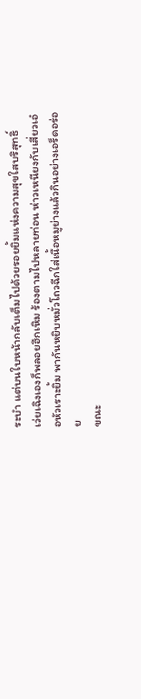ระบำ แต่บนใบหน้ากลับเต็มไปด้วยรอยยิ้มแห่งความสุขใสบริสุทธิ์
เว่ยเฉิงเองก็พลอยฮึกเหิม ร้องตามไปหลายท่อน ห่าวเหนียงกับเสี่ยวเอ๋อหัวเราะยิ้ม พากันหยิบหมั่วโถวฉีกใส่เนื้อหมูย่างแล้วกินอย่างเอร็ดอร่อย
ขณะ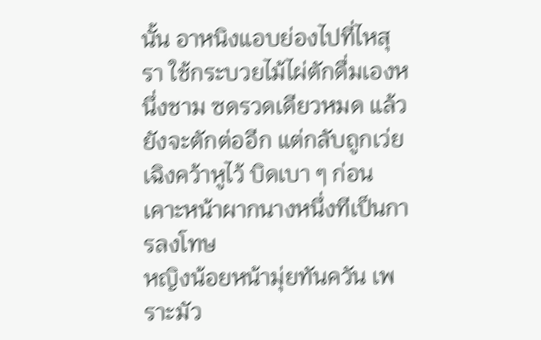นั้น อาหนิงแอบย่องไปที่ไหสุรา ใช้กระบวยไม้ไผ่ตักดื่มเองหนึ่งชาม ซดรวดเดียวหมด แล้วยังจะตักต่ออีก แต่กลับถูกเว่ยเฉิงคว้าหูไว้ บิดเบา ๆ ก่อนเคาะหน้าผากนางหนึ่งทีเป็นการลงโทษ
หญิงน้อยหน้ามุ่ยทันควัน เพราะมัว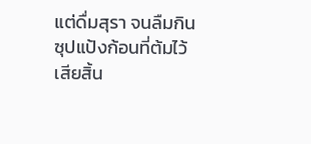แต่ดื่มสุรา จนลืมกินซุปแป้งก้อนที่ต้มไว้เสียสิ้น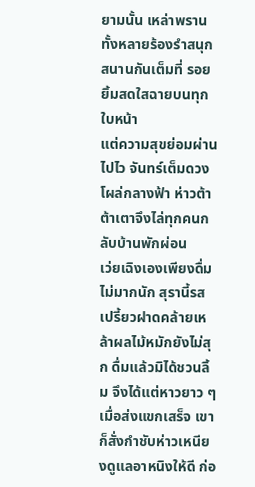ยามนั้น เหล่าพรานทั้งหลายร้องรำสนุกสนานกันเต็มที่ รอยยิ้มสดใสฉายบนทุกใบหน้า
แต่ความสุขย่อมผ่านไปไว จันทร์เต็มดวงโผล่กลางฟ้า ห่าวต้าต้าเตาจึงไล่ทุกคนกลับบ้านพักผ่อน
เว่ยเฉิงเองเพียงดื่มไม่มากนัก สุรานี้รสเปรี้ยวฝาดคล้ายเหล้าผลไม้หมักยังไม่สุก ดื่มแล้วมิได้ชวนลิ้ม จึงได้แต่หาวยาว ๆ
เมื่อส่งแขกเสร็จ เขาก็สั่งกำชับห่าวเหนียงดูแลอาหนิงให้ดี ก่อ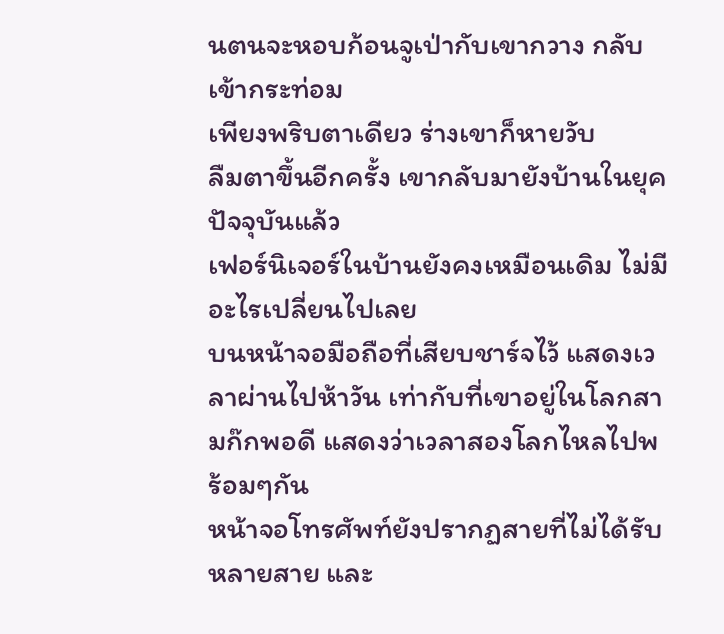นตนจะหอบก้อนจูเป่ากับเขากวาง กลับเข้ากระท่อม
เพียงพริบตาเดียว ร่างเขาก็หายวับ
ลืมตาขึ้นอีกครั้ง เขากลับมายังบ้านในยุคปัจจุบันแล้ว
เฟอร์นิเจอร์ในบ้านยังคงเหมือนเดิม ไม่มีอะไรเปลี่ยนไปเลย
บนหน้าจอมือถือที่เสียบชาร์จไว้ แสดงเวลาผ่านไปห้าวัน เท่ากับที่เขาอยู่ในโลกสามก๊กพอดี แสดงว่าเวลาสองโลกไหลไปพร้อมๆกัน
หน้าจอโทรศัพท์ยังปรากฏสายที่ไม่ได้รับหลายสาย และ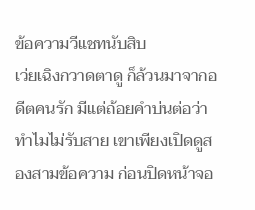ข้อความวีแชทนับสิบ
เว่ยเฉิงกวาดตาดู ก็ล้วนมาจากอดีตคนรัก มีแต่ถ้อยคำบ่นต่อว่าทำไมไม่รับสาย เขาเพียงเปิดดูสองสามข้อความ ก่อนปิดหน้าจอ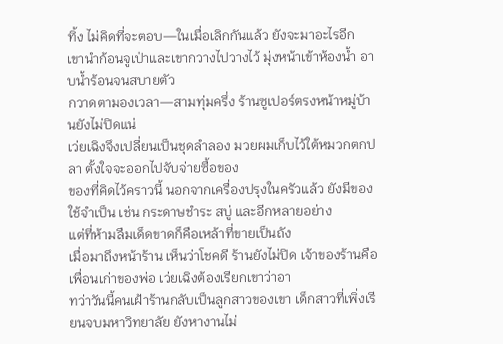ทิ้ง ไม่คิดที่จะตอบ—ในเมื่อเลิกกันแล้ว ยังจะมาอะไรอีก
เขานำก้อนจูเป่าและเขากวางไปวางไว้ มุ่งหน้าเข้าห้องน้ำ อาบน้ำร้อนจนสบายตัว
กวาดตามองเวลา—สามทุ่มครึ่ง ร้านซูเปอร์ตรงหน้าหมู่บ้านยังไม่ปิดแน่
เว่ยเฉิงจึงเปลี่ยนเป็นชุดลำลอง มวยผมเก็บไว้ใต้หมวกตกปลา ตั้งใจจะออกไปจับจ่ายซื้อของ
ของที่คิดไว้คราวนี้ นอกจากเครื่องปรุงในครัวแล้ว ยังมีของใช้จำเป็น เช่น กระดาษชำระ สบู่ และอีกหลายอย่าง
แต่ที่ห้ามลืมเด็ดขาดก็คือเหล้าที่ขายเป็นถัง
เมื่อมาถึงหน้าร้าน เห็นว่าโชคดี ร้านยังไม่ปิด เจ้าของร้านคือเพื่อนเก่าของพ่อ เว่ยเฉิงต้องเรียกเขาว่าอา
ทว่าวันนี้คนเฝ้าร้านกลับเป็นลูกสาวของเขา เด็กสาวที่เพิ่งเรียนจบมหาวิทยาลัย ยังหางานไม่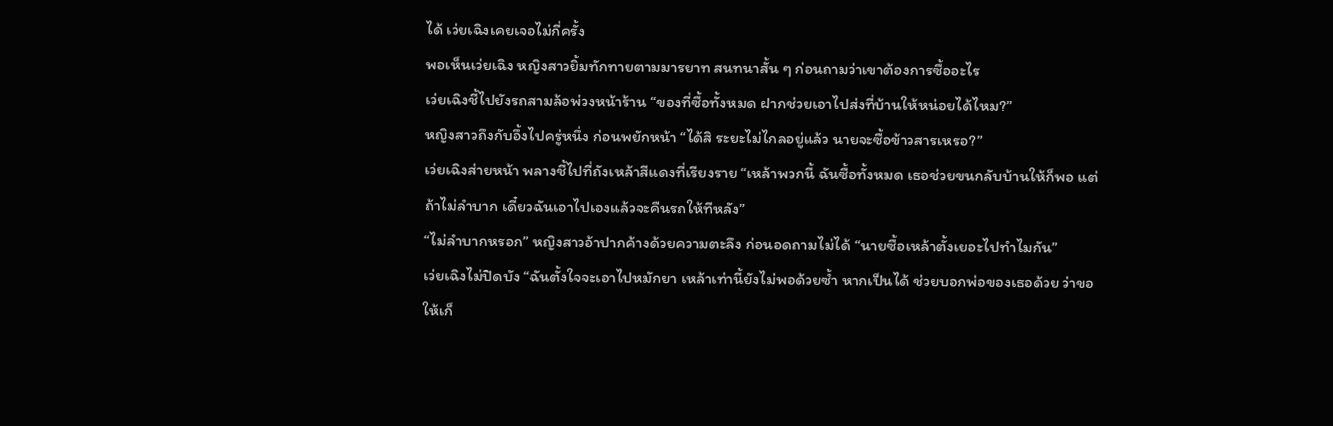ได้ เว่ยเฉิงเคยเจอไม่กี่ครั้ง
พอเห็นเว่ยเฉิง หญิงสาวยิ้มทักทายตามมารยาท สนทนาสั้น ๆ ก่อนถามว่าเขาต้องการซื้ออะไร
เว่ยเฉิงชี้ไปยังรถสามล้อพ่วงหน้าร้าน “ของที่ซื้อทั้งหมด ฝากช่วยเอาไปส่งที่บ้านให้หน่อยได้ไหม?”
หญิงสาวถึงกับอึ้งไปครู่หนึ่ง ก่อนพยักหน้า “ได้สิ ระยะไม่ไกลอยู่แล้ว นายจะซื้อข้าวสารเหรอ?”
เว่ยเฉิงส่ายหน้า พลางชี้ไปที่ถังเหล้าสีแดงที่เรียงราย “เหล้าพวกนี้ ฉันซื้อทั้งหมด เธอช่วยขนกลับบ้านให้ก็พอ แต่ถ้าไม่ลำบาก เดี๋ยวฉันเอาไปเองแล้วจะคืนรถให้ทีหลัง”
“ไม่ลำบากหรอก” หญิงสาวอ้าปากค้างด้วยความตะลึง ก่อนอดถามไม่ได้ “นายซื้อเหล้าตั้งเยอะไปทำไมกัน”
เว่ยเฉิงไม่ปิดบัง “ฉันตั้งใจจะเอาไปหมักยา เหล้าเท่านี้ยังไม่พอด้วยซ้ำ หากเป็นได้ ช่วยบอกพ่อของเธอด้วย ว่าขอให้เก็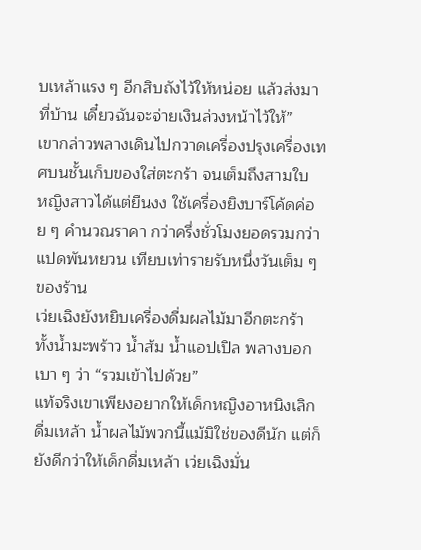บเหล้าแรง ๆ อีกสิบถังไว้ให้หน่อย แล้วส่งมาที่บ้าน เดี๋ยวฉันจะจ่ายเงินล่วงหน้าไว้ให้”
เขากล่าวพลางเดินไปกวาดเครื่องปรุงเครื่องเทศบนชั้นเก็บของใส่ตะกร้า จนเต็มถึงสามใบ
หญิงสาวได้แต่ยืนงง ใช้เครื่องยิงบาร์โค้ดค่อย ๆ คำนวณราคา กว่าครึ่งชั่วโมงยอดรวมกว่าแปดพันหยวน เทียบเท่ารายรับหนึ่งวันเต็ม ๆ ของร้าน
เว่ยเฉิงยังหยิบเครื่องดื่มผลไม้มาอีกตะกร้า ทั้งน้ำมะพร้าว น้ำส้ม น้ำแอปเปิล พลางบอกเบา ๆ ว่า “รวมเข้าไปด้วย”
แท้จริงเขาเพียงอยากให้เด็กหญิงอาหนิงเลิกดื่มเหล้า น้ำผลไม้พวกนี้แม้มิใช่ของดีนัก แต่ก็ยังดีกว่าให้เด็กดื่มเหล้า เว่ยเฉิงมั่น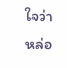ใจว่าหล่อ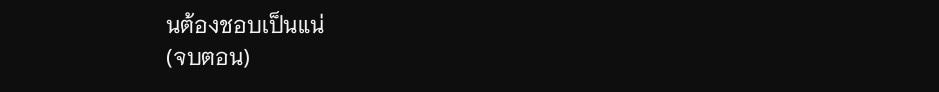นต้องชอบเป็นแน่
(จบตอน)